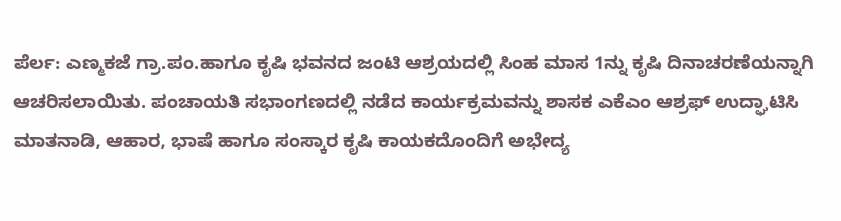ಪೆರ್ಲ: ಎಣ್ಮಕಜೆ ಗ್ರಾ.ಪಂ.ಹಾಗೂ ಕೃಷಿ ಭವನದ ಜಂಟಿ ಆಶ್ರಯದಲ್ಲಿ ಸಿಂಹ ಮಾಸ 1ನ್ನು ಕೃಷಿ ದಿನಾಚರಣೆಯನ್ನಾಗಿ ಆಚರಿಸಲಾಯಿತು. ಪಂಚಾಯತಿ ಸಭಾಂಗಣದಲ್ಲಿ ನಡೆದ ಕಾರ್ಯಕ್ರಮವನ್ನು ಶಾಸಕ ಎಕೆಎಂ ಆಶ್ರಫ್ ಉದ್ಘಾಟಿಸಿ ಮಾತನಾಡಿ, ಆಹಾರ, ಭಾಷೆ ಹಾಗೂ ಸಂಸ್ಕಾರ ಕೃಷಿ ಕಾಯಕದೊಂದಿಗೆ ಅಭೇದ್ಯ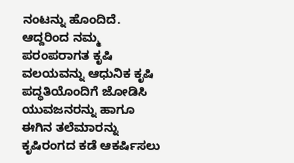ನಂಟನ್ನು ಹೊಂದಿದೆ. ಆದ್ದರಿಂದ ನಮ್ಮ ಪರಂಪರಾಗತ ಕೃಷಿ ವಲಯವನ್ನು ಆಧುನಿಕ ಕೃಷಿ ಪದ್ಧತಿಯೊಂದಿಗೆ ಜೋಡಿಸಿ ಯುವಜನರನ್ನು ಹಾಗೂ ಈಗಿನ ತಲೆಮಾರನ್ನು ಕೃಷಿರಂಗದ ಕಡೆ ಆಕರ್ಷಿಸಲು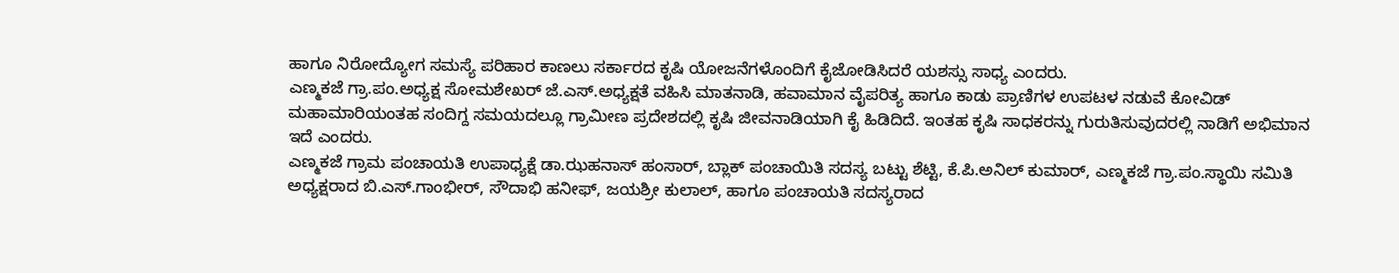ಹಾಗೂ ನಿರೋದ್ಯೋಗ ಸಮಸ್ಯೆ ಪರಿಹಾರ ಕಾಣಲು ಸರ್ಕಾರದ ಕೃಷಿ ಯೋಜನೆಗಳೊಂದಿಗೆ ಕೈಜೋಡಿಸಿದರೆ ಯಶಸ್ಸು ಸಾಧ್ಯ ಎಂದರು.
ಎಣ್ಮಕಜೆ ಗ್ರಾ.ಪಂ.ಅಧ್ಯಕ್ಷ ಸೋಮಶೇಖರ್ ಜೆ.ಎಸ್.ಅಧ್ಯಕ್ಷತೆ ವಹಿಸಿ ಮಾತನಾಡಿ, ಹವಾಮಾನ ವೈಪರಿತ್ಯ ಹಾಗೂ ಕಾಡು ಪ್ರಾಣಿಗಳ ಉಪಟಳ ನಡುವೆ ಕೋವಿಡ್ ಮಹಾಮಾರಿಯಂತಹ ಸಂದಿಗ್ದ ಸಮಯದಲ್ಲೂ ಗ್ರಾಮೀಣ ಪ್ರದೇಶದಲ್ಲಿ ಕೃಷಿ ಜೀವನಾಡಿಯಾಗಿ ಕೈ ಹಿಡಿದಿದೆ. ಇಂತಹ ಕೃಷಿ ಸಾಧಕರನ್ನು ಗುರುತಿಸುವುದರಲ್ಲಿ ನಾಡಿಗೆ ಅಭಿಮಾನ ಇದೆ ಎಂದರು.
ಎಣ್ಮಕಜೆ ಗ್ರಾಮ ಪಂಚಾಯತಿ ಉಪಾಧ್ಯಕ್ಷೆ ಡಾ.ಝಹನಾಸ್ ಹಂಸಾರ್, ಬ್ಲಾಕ್ ಪಂಚಾಯಿತಿ ಸದಸ್ಯ ಬಟ್ಟು ಶೆಟ್ಟಿ, ಕೆ.ಪಿ.ಅನಿಲ್ ಕುಮಾರ್, ಎಣ್ಮಕಜೆ ಗ್ರಾ.ಪಂ.ಸ್ಥಾಯಿ ಸಮಿತಿ ಅಧ್ಯಕ್ಷರಾದ ಬಿ.ಎಸ್.ಗಾಂಭೀರ್, ಸೌದಾಭಿ ಹನೀಫ್, ಜಯಶ್ರೀ ಕುಲಾಲ್, ಹಾಗೂ ಪಂಚಾಯತಿ ಸದಸ್ಯರಾದ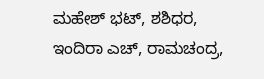ಮಹೇಶ್ ಭಟ್, ಶಶಿಧರ, ಇಂದಿರಾ ಎಚ್, ರಾಮಚಂದ್ರ,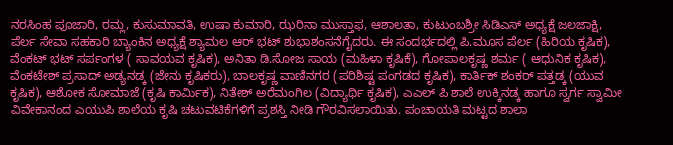ನರಸಿಂಹ ಪೂಜಾರಿ, ರಮ್ಲ, ಕುಸುಮಾವತಿ, ಉಷಾ ಕುಮಾರಿ, ಝರಿನಾ ಮುಸ್ತಾಫ, ಆಶಾಲತಾ, ಕುಟುಂಬಶ್ರೀ ಸಿಡಿಎಸ್ ಅಧ್ಯಕ್ಷೆ ಜಲಜಾಕ್ಷಿ, ಪೆರ್ಲ ಸೇವಾ ಸಹಕಾರಿ ಬ್ಯಾಂಕಿನ ಅಧ್ಯಕ್ಷೆ ಶ್ಯಾಮಲ ಆರ್ ಭಟ್ ಶುಭಾಶಂಸನೆಗೈದರು. ಈ ಸಂದರ್ಭದಲ್ಲಿ ಪಿ.ಮೂಸ ಪೆರ್ಲ (ಹಿರಿಯ ಕೃಷಿಕ), ವೆಂಕಟ್ ಭಟ್ ಸರ್ಪಂಗಳ ( ಸಾವಯವ ಕೃಷಿಕ), ಅನಿತಾ ಡಿ.ಸೋಜ ಸಾಯ (ಮಹಿಳಾ ಕೃಷಿಕೆ), ಗೋಪಾಲಕೃಷ್ಣ ಶರ್ಮ ( ಆಧುನಿಕ ಕೃಷಿಕ), ವೆಂಕಟೇಶ್ ಪ್ರಸಾದ್ ಅಡ್ಯನಡ್ಕ (ಜೇನು ಕೃಷಿಕರು), ಬಾಲಕೃಷ್ಣ ವಾಣಿನಗರ (ಪರಿಶಿಷ್ಟ ಪಂಗಡದ ಕೃಷಿಕ), ಕಾರ್ತಿಕ್ ಶಂಕರ್ ಪತ್ತಡ್ಕ (ಯುವ ಕೃಷಿಕ), ಆಶೋಕ ಸೋಮಾಜೆ (ಕೃಷಿ ಕಾರ್ಮಿಕ), ನಿತೇಶ್ ಅರೆಮಂಗಿಲ (ವಿದ್ಯಾರ್ಥಿ ಕೃಷಿಕ), ಎಎಲ್ ಪಿ ಶಾಲೆ ಉಕ್ಕಿನಡ್ಕ ಹಾಗೂ ಸ್ವರ್ಗ ಸ್ವಾಮೀ ವಿವೇಕಾನಂದ ಎಯುಪಿ ಶಾಲೆಯ ಕೃಷಿ ಚಟುವಟಿಕೆಗಳಿಗೆ ಪ್ರಶಸ್ತಿ ನೀಡಿ ಗೌರವಿಸಲಾಯಿತು. ಪಂಚಾಯತಿ ಮಟ್ಟದ ಶಾಲಾ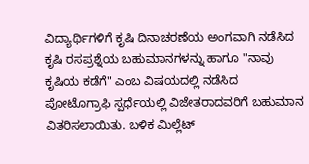ವಿದ್ಯಾರ್ಥಿಗಳಿಗೆ ಕೃಷಿ ದಿನಾಚರಣೆಯ ಅಂಗವಾಗಿ ನಡೆಸಿದ ಕೃಷಿ ರಸಪ್ರಶ್ನೆಯ ಬಹುಮಾನಗಳನ್ನು ಹಾಗೂ "ನಾವು ಕೃಷಿಯ ಕಡೆಗೆ" ಎಂಬ ವಿಷಯದಲ್ಲಿ ನಡೆಸಿದ ಪೋಟೊಗ್ರಾಫಿ ಸ್ಪರ್ಧೆಯಲ್ಲಿ ವಿಜೇತರಾದವರಿಗೆ ಬಹುಮಾನ ವಿತರಿಸಲಾಯಿತು. ಬಳಿಕ ಮಿಲ್ಲೆಟ್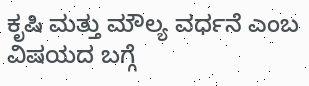ಕೃಷಿ ಮತ್ತು ಮೌಲ್ಯ ವರ್ಧನೆ ಎಂಬ ವಿಷಯದ ಬಗ್ಗೆ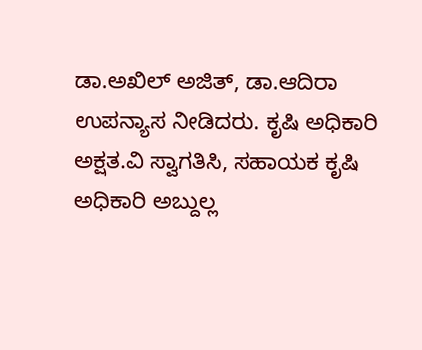ಡಾ.ಅಖಿಲ್ ಅಜಿತ್, ಡಾ.ಆದಿರಾ ಉಪನ್ಯಾಸ ನೀಡಿದರು. ಕೃಷಿ ಅಧಿಕಾರಿ ಅಕ್ಷತ.ವಿ ಸ್ವಾಗತಿಸಿ, ಸಹಾಯಕ ಕೃಷಿ ಅಧಿಕಾರಿ ಅಬ್ದುಲ್ಲ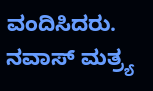ವಂದಿಸಿದರು. ನವಾಸ್ ಮತ್ರ್ಯ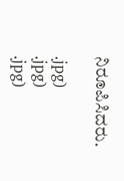ನಿರೂಪಿಸಿದರು.

.jpg)
.jpg)
.jpg)